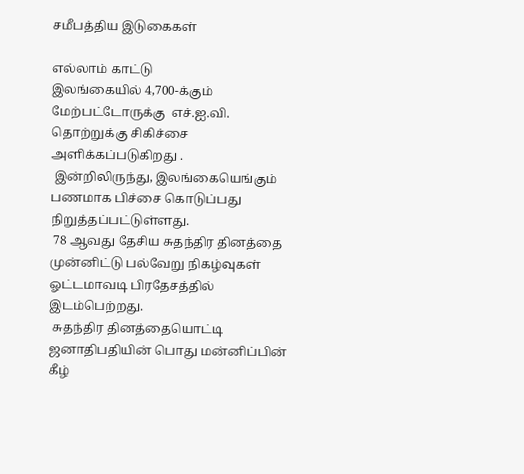சமீபத்திய இடுகைகள்

எல்லாம் காட்டு
இலங்கையில் 4,700-க்கும் மேற்பட்டோருக்கு  எச்.ஐ.வி. தொற்றுக்கு சிகிச்சை அளிக்கப்படுகிறது .
 இன்றிலிருந்து, இலங்கையெங்கும் பணமாக பிச்சை கொடுப்பது நிறுத்தப்பட்டுள்ளது.
 78 ஆவது தேசிய சுதந்திர தினத்தை முன்னிட்டு பல்வேறு நிகழ்வுகள் ஓட்டமாவடி பிரதேசத்தில்  இடம்பெற்றது.
 சுதந்திர தினத்தையொட்டி ஜனாதிபதியின் பொது மன்னிப்பின் கீழ்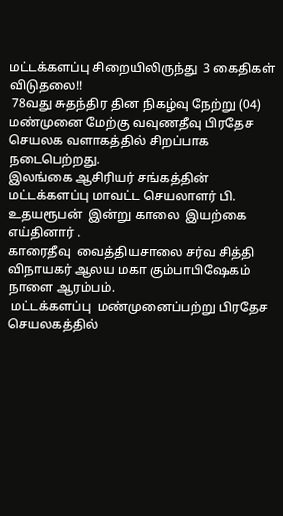மட்டக்களப்பு சிறையிலிருந்து  3 கைதிகள் விடுதலை!!
 78வது சுதந்திர தின நிகழ்வு நேற்று (04) மண்முனை மேற்கு வவுணதீவு பிரதேச செயலக வளாகத்தில் சிறப்பாக நடைபெற்றது.
இலங்கை ஆசிரியர் சங்கத்தின் மட்டக்களப்பு மாவட்ட செயலாளர் பி. உதயரூபன்  இன்று காலை  இயற்கை எய்தினார் .
காரைதீவு  வைத்தியசாலை சர்வ சித்தி விநாயகர் ஆலய மகா கும்பாபிஷேகம் நாளை ஆரம்பம்.
 மட்டக்களப்பு  மண்முனைப்பற்று பிரதேச செயலகத்தில்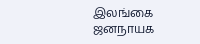இலங்கை ஜனநாயக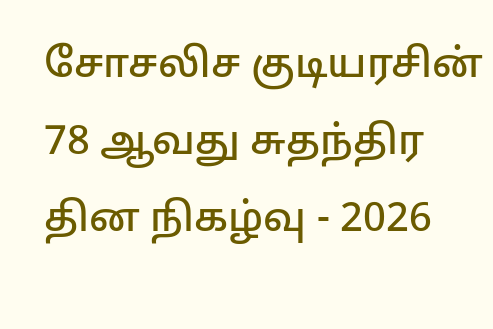சோசலிச குடியரசின் 78 ஆவது சுதந்திர தின நிகழ்வு - 2026